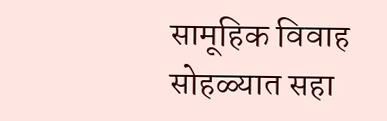सामूहिक विवाह सोहळ्यात सहा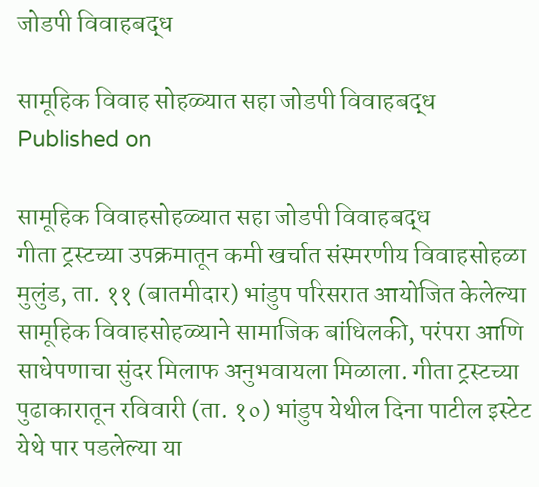जोडपी विवाहबद्ध

सामूहिक विवाह सोहळ्यात सहा जोडपी विवाहबद्ध
Published on

सामूहिक विवाहसोहळ्यात सहा जोडपी विवाहबद्ध
गीता ट्रस्टच्या उपक्रमातून कमी खर्चात संस्मरणीय विवाहसोहळा
मुलुंड, ता. ११ (बातमीदार) भांडुप परिसरात आयोजित केलेल्या सामूहिक विवाहसोहळ्याने सामाजिक बांधिलकी, परंपरा आणि साधेपणाचा सुंदर मिलाफ अनुभवायला मिळाला. गीता ट्रस्टच्या पुढाकारातून रविवारी (ता. १०) भांडुप येथील दिना पाटील इस्टेट येथे पार पडलेल्या या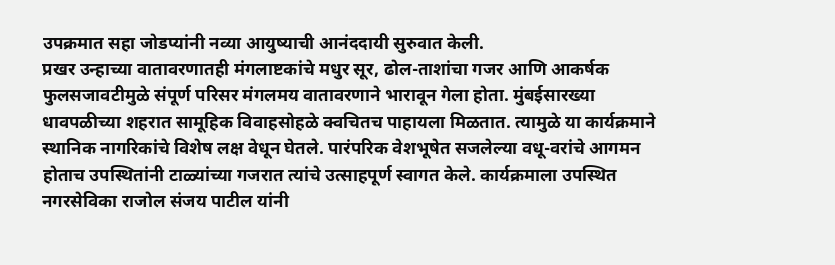उपक्रमात सहा जोडप्यांनी नव्या आयुष्याची आनंददायी सुरुवात केली.
प्रखर उन्हाच्या वातावरणातही मंगलाष्टकांचे मधुर सूर, ढोल-ताशांचा गजर आणि आकर्षक फुलसजावटीमुळे संपूर्ण परिसर मंगलमय वातावरणाने भारावून गेला होता. मुंबईसारख्या धावपळीच्या शहरात सामूहिक विवाहसोहळे क्वचितच पाहायला मिळतात. त्यामुळे या कार्यक्रमाने स्थानिक नागरिकांचे विशेष लक्ष वेधून घेतले. पारंपरिक वेशभूषेत सजलेल्या वधू-वरांचे आगमन होताच उपस्थितांनी टाळ्यांच्या गजरात त्यांचे उत्साहपूर्ण स्वागत केले. कार्यक्रमाला उपस्थित नगरसेविका राजोल संजय पाटील यांनी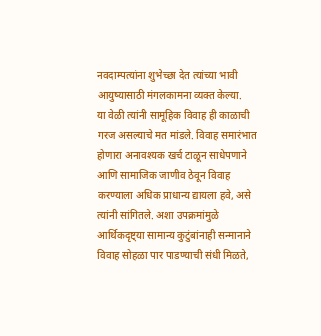नवदाम्पत्यांना शुभेच्छा देत त्यांच्या भावी आयुष्यासाठी मंगलकामना व्यक्त केल्या.
या वेळी त्यांनी सामूहिक विवाह ही काळाची गरज असल्याचे मत मांडले. विवाह समारंभात होणारा अनावश्यक खर्च टाळून साधेपणाने आणि सामाजिक जाणीव ठेवून विवाह करण्याला अधिक प्राधान्य द्यायला हवे, असे त्यांनी सांगितले. अशा उपक्रमांमुळे आर्थिकदृष्ट्या सामान्य कुटुंबांनाही सन्मानाने विवाह सोहळा पार पाडण्याची संधी मिळते,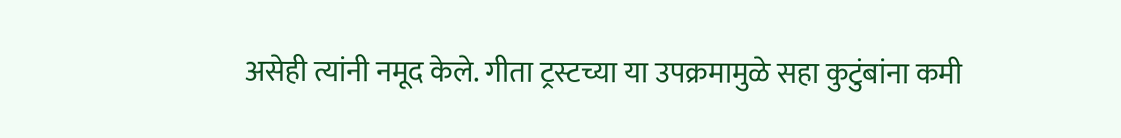असेही त्यांनी नमूद केले. गीता ट्रस्टच्या या उपक्रमामुळे सहा कुटुंबांना कमी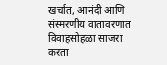खर्चात, आनंदी आणि संस्मरणीय वातावरणात विवाहसोहळा साजरा करता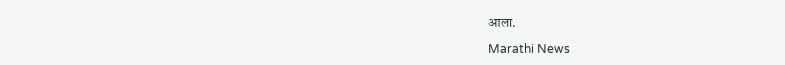आला.

Marathi News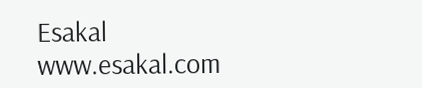Esakal
www.esakal.com